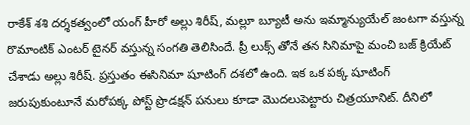రాకేశ్ శశి దర్శకత్వంలో యంగ్ హీరో అల్లు శిరీష్, మల్లూ బ్యూటీ అను ఇమ్మాన్యుయేల్ జంటగా వస్తున్న రొమాంటిక్ ఎంటర్ టైనర్ వస్తున్న సంగతి తెలిసిందే. ప్రీ లుక్స్ తోనే తన సినిమాపై మంచి బజ్ క్రియేట్ చేశాడు అల్లు శిరీష్. ప్రస్తుతం ఈసినిమా షూటింగ్ దశలో ఉంది. ఇక ఒక పక్క షూటింగ్ జరుపుకుంటూనే మరోపక్క పోస్ట్ ప్రొడక్షన్ పనులు కూడా మొదలుపెట్టారు చిత్రయూనిట్. దీనిలో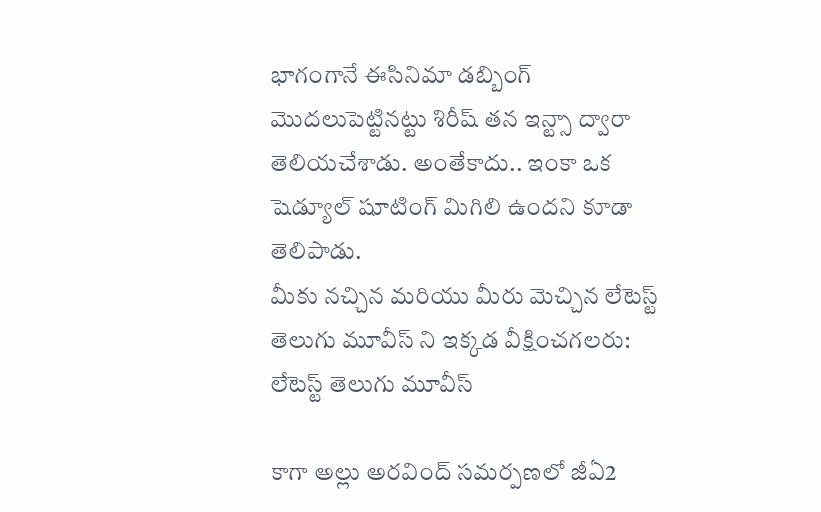భాగంగానే ఈసినిమా డబ్బింగ్ మొదలుపెట్టినట్టు శిరీష్ తన ఇన్ట్సా ద్వారా తెలియచేశాడు. అంతేకాదు.. ఇంకా ఒక షెడ్యూల్ షూటింగ్ మిగిలి ఉందని కూడా తెలిపాడు.
మీకు నచ్చిన మరియు మీరు మెచ్చిన లేటెస్ట్ తెలుగు మూవీస్ ని ఇక్కడ వీక్షించగలరు:
లేటెస్ట్ తెలుగు మూవీస్

కాగా అల్లు అరవింద్ సమర్పణలో జీఏ2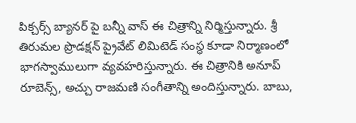పిక్చర్స్ బ్యానర్ పై బన్నీ వాస్ ఈ చిత్రాన్ని నిర్మిస్తున్నారు. శ్రీ తిరుమల ప్రొడక్షన్ ప్రైవేట్ లిమిటెడ్ సంస్థ కూడా నిర్మాణంలో భాగస్వాములుగా వ్యవహరిస్తున్నారు. ఈ చిత్రానికి అనూప్ రూబెన్స్, అచ్చు రాజమణి సంగీతాన్ని అందిస్తున్నారు. బాబు,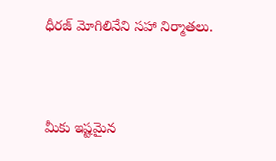ధీరజ్ మోగిలినేని సహా నిర్మాతలు.




మీకు ఇష్టమైన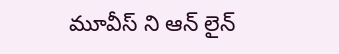మూవీస్ ని ఆన్ లైన్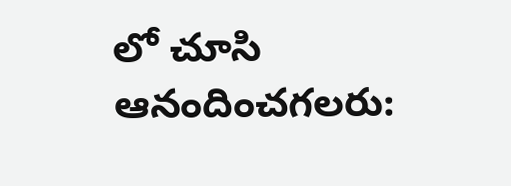లో చూసి ఆనందించగలరు: